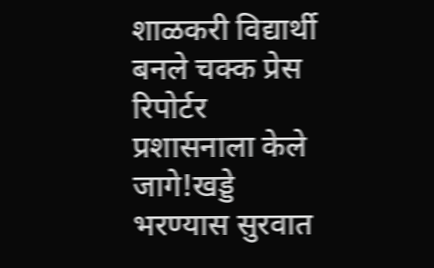शाळकरी विद्यार्थी बनले चक्क प्रेस रिपोर्टर प्रशासनाला केले जागे!खड्डे भरण्यास सुरवात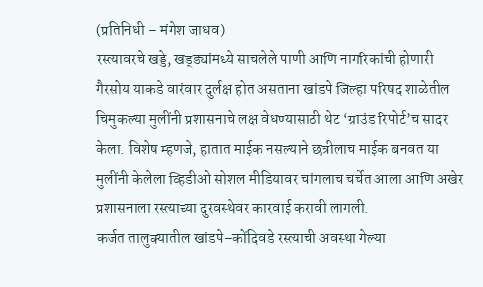(प्रतिनिधी – मंगेश जाधव)
रस्त्यावरचे खड्डे, खड्ड्यांमध्ये साचलेले पाणी आणि नागरिकांची होणारी गैरसोय याकडे वारंवार दुर्लक्ष होत असताना खांडपे जिल्हा परिषद शाळेतील चिमुकल्या मुलींनी प्रशासनाचे लक्ष वेधण्यासाठी थेट ‘ग्राउंड रिपोर्ट’च सादर केला. विशेष म्हणजे, हातात माईक नसल्याने छत्रीलाच माईक बनवत या मुलींनी केलेला व्हिडीओ सोशल मीडियावर चांगलाच चर्चेत आला आणि अखेर प्रशासनाला रस्त्याच्या दुरवस्थेवर कारवाई करावी लागली.
कर्जत तालुक्यातील खांडपे–कोंदिवडे रस्त्याची अवस्था गेल्या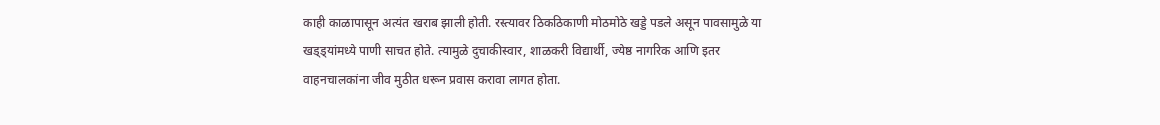काही काळापासून अत्यंत खराब झाली होती. रस्त्यावर ठिकठिकाणी मोठमोठे खड्डे पडले असून पावसामुळे या खड्ड्यांमध्ये पाणी साचत होते. त्यामुळे दुचाकीस्वार, शाळकरी विद्यार्थी, ज्येष्ठ नागरिक आणि इतर वाहनचालकांना जीव मुठीत धरून प्रवास करावा लागत होता.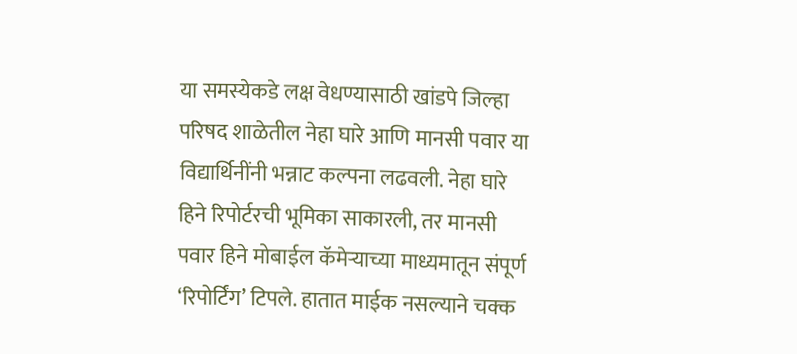या समस्येकडे लक्ष वेधण्यासाठी खांडपे जिल्हा परिषद शाळेतील नेहा घारे आणि मानसी पवार या विद्यार्थिनींनी भन्नाट कल्पना लढवली. नेहा घारे हिने रिपोर्टरची भूमिका साकारली, तर मानसी पवार हिने मोबाईल कॅमेऱ्याच्या माध्यमातून संपूर्ण ‘रिपोर्टिंग’ टिपले. हातात माईक नसल्याने चक्क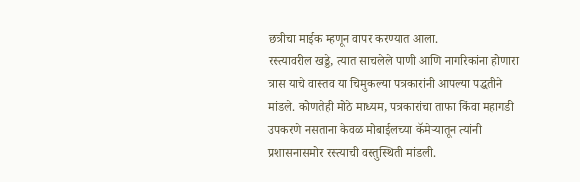छत्रीचा माईक म्हणून वापर करण्यात आला.
रस्त्यावरील खड्डे, त्यात साचलेले पाणी आणि नागरिकांना होणारा त्रास याचे वास्तव या चिमुकल्या पत्रकारांनी आपल्या पद्धतीने मांडले. कोणतेही मोठे माध्यम, पत्रकारांचा ताफा किंवा महागडी उपकरणे नसताना केवळ मोबाईलच्या कॅमेऱ्यातून त्यांनी प्रशासनासमोर रस्त्याची वस्तुस्थिती मांडली.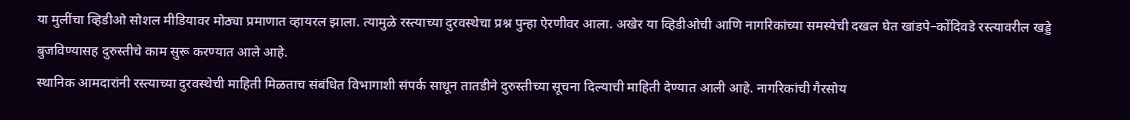या मुलींचा व्हिडीओ सोशल मीडियावर मोठ्या प्रमाणात व्हायरल झाला. त्यामुळे रस्त्याच्या दुरवस्थेचा प्रश्न पुन्हा ऐरणीवर आला. अखेर या व्हिडीओची आणि नागरिकांच्या समस्येची दखल घेत खांडपे–कोंदिवडे रस्त्यावरील खड्डे बुजविण्यासह दुरुस्तीचे काम सुरू करण्यात आले आहे.
स्थानिक आमदारांनी रस्त्याच्या दुरवस्थेची माहिती मिळताच संबंधित विभागाशी संपर्क साधून तातडीने दुरुस्तीच्या सूचना दिल्याची माहिती देण्यात आली आहे. नागरिकांची गैरसोय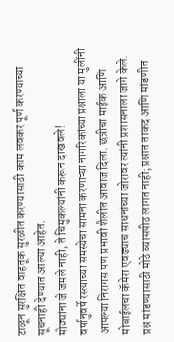टाळून सुरक्षित वाहतूक सुरळीत करण्यासाठी काम लवकर पूर्ण करण्याच्या सूचनाही देण्यात आल्या आहेत.
मोठ्यांना जे जमले नाही, ते चिमुकल्यांनी करून दाखवले!
वर्षानुवर्षे रस्त्याच्या समस्येचा सामना करणाऱ्या नागरिकांच्या प्रश्नाला या मुलींनी आपल्या निरागस पण प्रभावी शैलीत आवाज दिला. छत्रीचा माईक आणि मोबाईलचा कॅमेरा एवढ्याच साधनांच्या जोरावर त्यांनी प्रशासनाला जागे केले.
प्रश्न मांडण्यासाठी मोठे व्यासपीठ लागत नाही; प्रश्नात ताकद आणि मांडणीत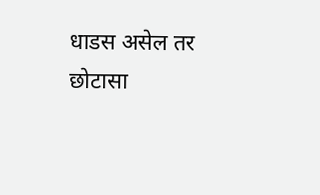धाडस असेल तर छोटासा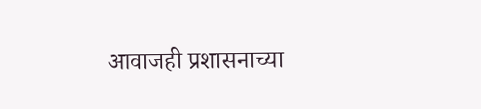आवाजही प्रशासनाच्या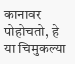कानावर पोहोचतो, हे या चिमुकल्या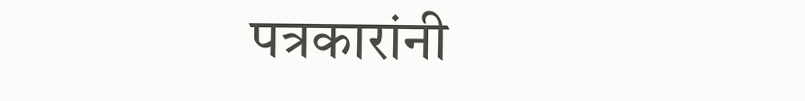पत्रकारांनी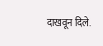दाखवून दिले.